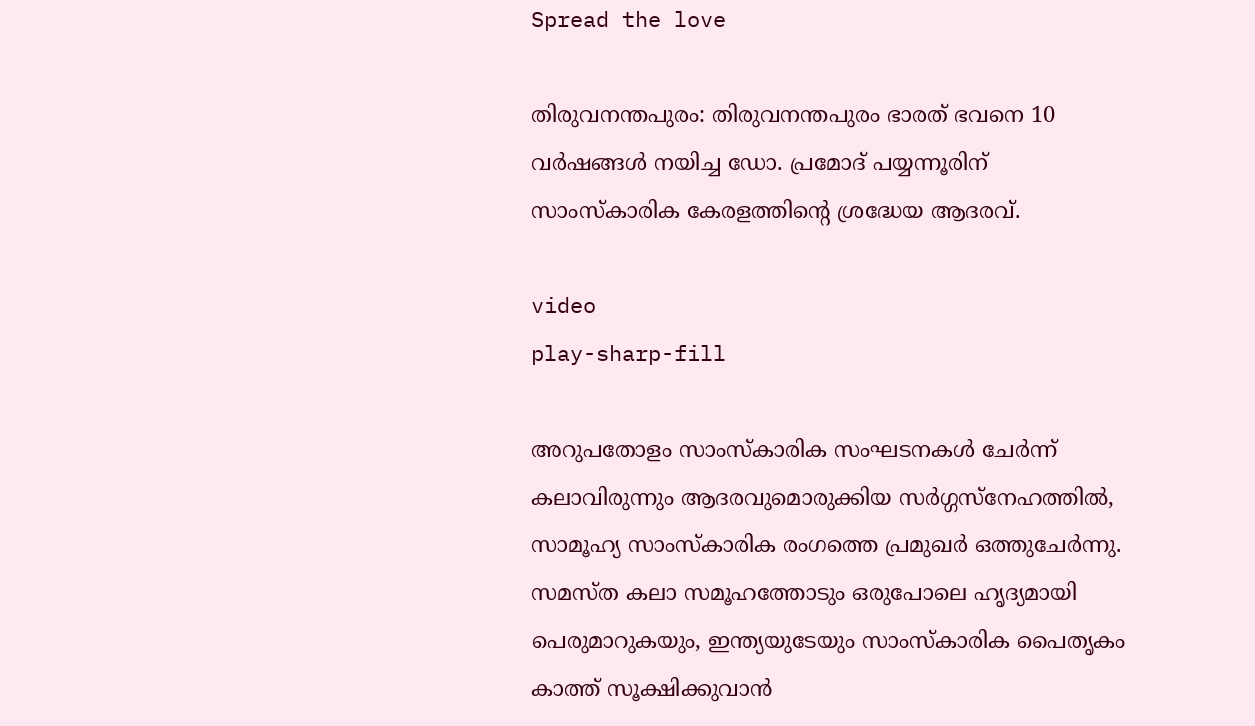Spread the love

തിരുവനന്തപുരം: തിരുവനന്തപുരം ഭാരത് ഭവനെ 10 വർഷങ്ങൾ നയിച്ച ഡോ. പ്രമോദ് പയ്യന്നൂരിന് സാംസ്‌കാരിക കേരളത്തിന്റെ ശ്രദ്ധേയ ആദരവ്.

video
play-sharp-fill

അറുപതോളം സാംസ്‌കാരിക സംഘടനകൾ ചേർന്ന് കലാവിരുന്നും ആദരവുമൊരുക്കിയ സർഗ്ഗസ്നേഹത്തിൽ, സാമൂഹ്യ സാംസ്‌കാരിക രംഗത്തെ പ്രമുഖർ ഒത്തുചേർന്നു. സമസ്‌ത കലാ സമൂഹത്തോടും ഒരുപോലെ ഹൃദ്യമായി പെരുമാറുകയും, ഇന്ത്യയുടേയും സാംസ്‌കാരിക പൈതൃകം കാത്ത് സൂക്ഷിക്കുവാൻ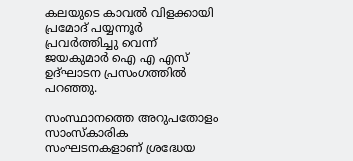കലയുടെ കാവൽ വിളക്കായി പ്രമോദ് പയ്യന്നൂർ പ്രവർത്തിച്ചു വെന്ന് ജയകുമാർ ഐ എ എസ് ഉദ്ഘാടന പ്രസംഗത്തിൽ പറഞ്ഞു.

സംസ്ഥാനത്തെ അറുപതോളം സാംസ്‌കാരിക സംഘടനകളാണ് ശ്രദ്ധേയ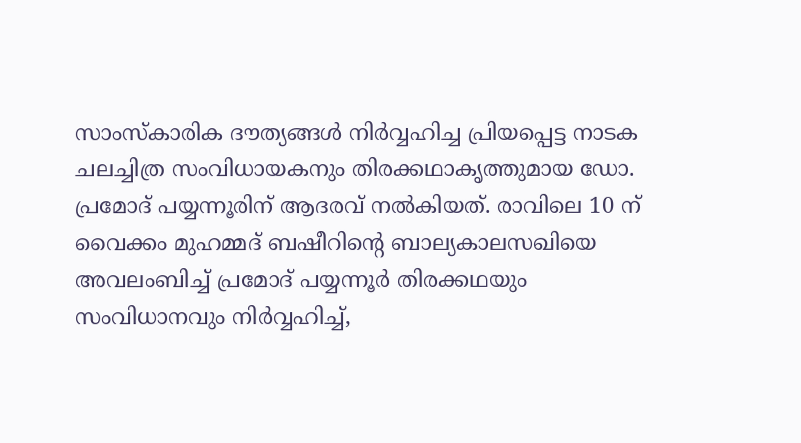സാംസ്‌കാരിക ദൗത്യങ്ങൾ നിർവ്വഹിച്ച പ്രിയപ്പെട്ട നാടക ചലച്ചിത്ര സംവിധായകനും തിരക്കഥാകൃത്തുമായ ഡോ. പ്രമോദ് പയ്യന്നൂരിന് ആദരവ് നൽകിയത്‌. രാവിലെ 10 ന് വൈക്കം മുഹമ്മദ്‌ ബഷീറിന്റെ ബാല്യകാലസഖിയെ അവലംബിച്ച് പ്രമോദ് പയ്യന്നൂർ തിരക്കഥയും സംവിധാനവും നിർവ്വഹിച്ച്,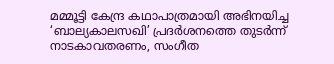മമ്മൂട്ടി കേന്ദ്ര കഥാപാത്രമായി അഭിനയിച്ച ‘ബാല്യകാലസഖി’ പ്രദർശനത്തെ തുടർന്ന് നാടകാവതരണം, സംഗീത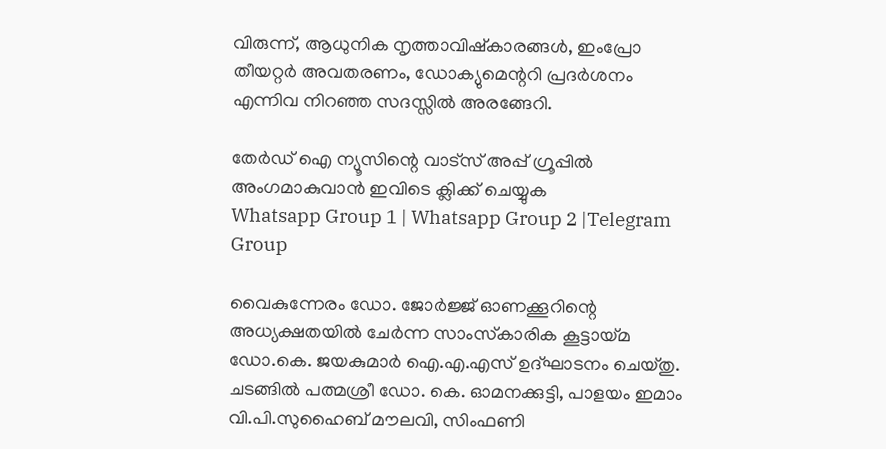വിരുന്ന്, ആധുനിക നൃത്താവിഷ്കാരങ്ങൾ, ഇംപ്രോ തീയറ്റർ അവതരണം, ഡോക്യുമെന്ററി പ്രദർശനം എന്നിവ നിറഞ്ഞ സദസ്സിൽ അരങ്ങേറി.

തേർഡ് ഐ ന്യൂസിന്റെ വാട്സ് അപ്പ് ഗ്രൂപ്പിൽ അംഗമാകുവാൻ ഇവിടെ ക്ലിക്ക് ചെയ്യുക
Whatsapp Group 1 | Whatsapp Group 2 |Telegram Group

വൈകുന്നേരം ഡോ. ജോർജ്ജ് ഓണക്കൂറിന്റെ അധ്യക്ഷതയിൽ ചേർന്ന സാംസ്‌കാരിക കൂട്ടായ്മ ഡോ.കെ. ജയകുമാർ ഐ.എ.എസ് ഉദ്ഘാടനം ചെയ്തു. ചടങ്ങിൽ പത്മശ്രീ ഡോ. കെ. ഓമനക്കുട്ടി, പാളയം ഇമാം വി.പി.സുഹൈബ് മൗലവി, സിംഫണി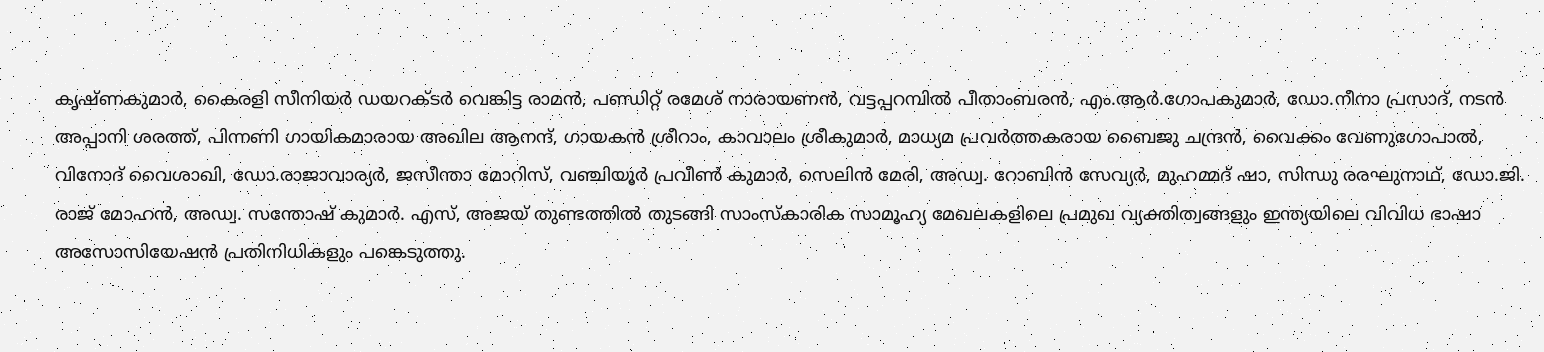കൃഷ്ണകുമാർ, കൈരളി സീനിയർ ഡയറക്ടർ വെങ്കിട്ട രാമൻ, പണ്ഡിറ്റ്‌ രമേശ്‌ നാരായണൻ, വട്ടപ്പറമ്പിൽ പീതാംബരൻ, എം.ആർ.ഗോപകുമാർ, ഡോ.നീനാ പ്രസാദ്, നടൻ അപ്പാനി ശരത്ത്, പിന്നണി ഗായികമാരായ അഖില ആനന്ദ്, ഗായകൻ ശ്രീറാം, കാവാലം ശ്രീകുമാർ, മാധ്യമ പ്രവർത്തകരായ ബൈജു ചന്ദ്രൻ, വൈക്കം വേണുഗോപാൽ, വിനോദ് വൈശാഖി, ഡോ.രാജാവാര്യർ, ജസീന്താ മോറിസ്, വഞ്ചിയൂർ പ്രവീൺ കുമാർ, സെലിൻ മേരി, അഡ്വ. റോബിൻ സേവ്യർ, മുഹമ്മദ് ഷാ, സിന്ധു രരഘുനാഥ്‌, ഡോ.ജി. രാജ് മോഹൻ, അഡ്വ. സന്തോഷ് കുമാർ. എസ്, അജയ് തുണ്ടത്തിൽ തുടങ്ങി സാംസ്‌കാരിക സാമൂഹ്യ മേഖലകളിലെ പ്രമുഖ വ്യക്തിത്വങ്ങളും ഇന്ത്യയിലെ വിവിധ ഭാഷാ അസോസിയേഷൻ പ്രതിനിധികളും പങ്കെടുത്തു.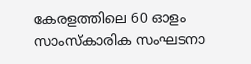കേരളത്തിലെ 60 ഓളം സാംസ്‌കാരിക സംഘടനാ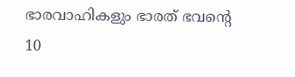ഭാരവാഹികളും ഭാരത് ഭവന്റെ 10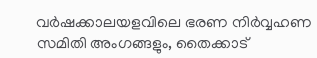വർഷക്കാലയളവിലെ ഭരണ നിർവ്വഹണ സമിതി അംഗങ്ങളും, തൈക്കാട്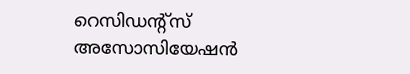റെസിഡന്റ്സ് അസോസിയേഷൻ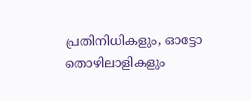പ്രതിനിധികളും, ഓട്ടോ തൊഴിലാളികളും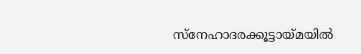സ്നേഹാദരക്കൂട്ടായ്മയിൽ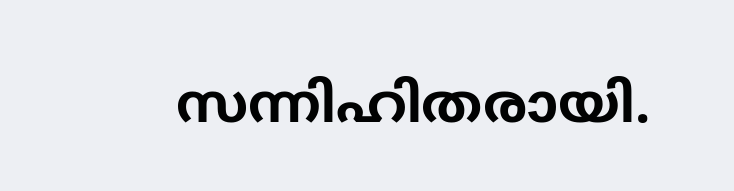സന്നിഹിതരായി.